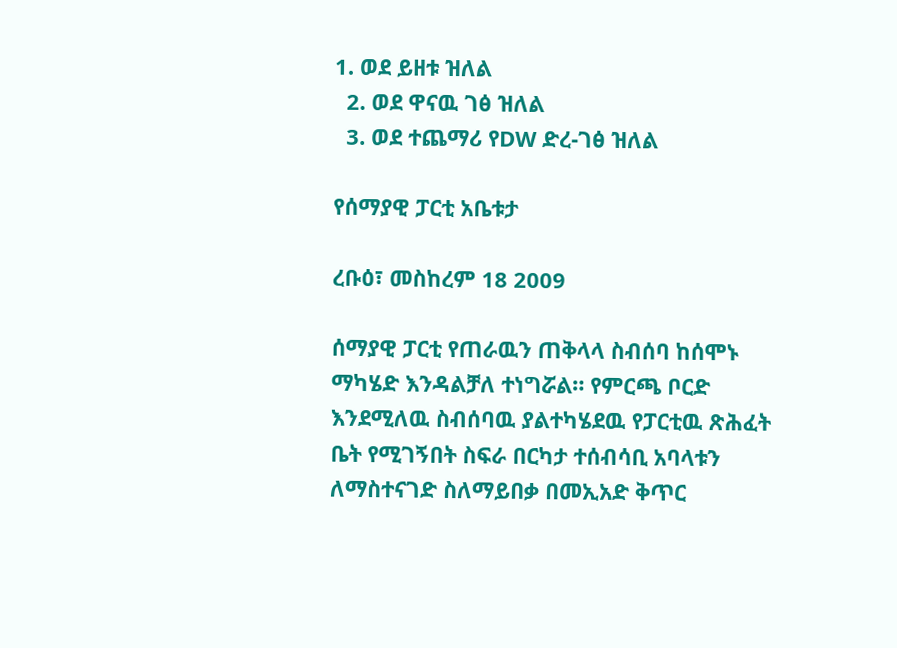1. ወደ ይዘቱ ዝለል
  2. ወደ ዋናዉ ገፅ ዝለል
  3. ወደ ተጨማሪ የDW ድረ-ገፅ ዝለል

የሰማያዊ ፓርቲ አቤቱታ

ረቡዕ፣ መስከረም 18 2009

ሰማያዊ ፓርቲ የጠራዉን ጠቅላላ ስብሰባ ከሰሞኑ ማካሄድ እንዳልቻለ ተነግሯል። የምርጫ ቦርድ እንደሚለዉ ስብሰባዉ ያልተካሄደዉ የፓርቲዉ ጽሕፈት ቤት የሚገኝበት ስፍራ በርካታ ተሰብሳቢ አባላቱን ለማስተናገድ ስለማይበቃ በመኢአድ ቅጥር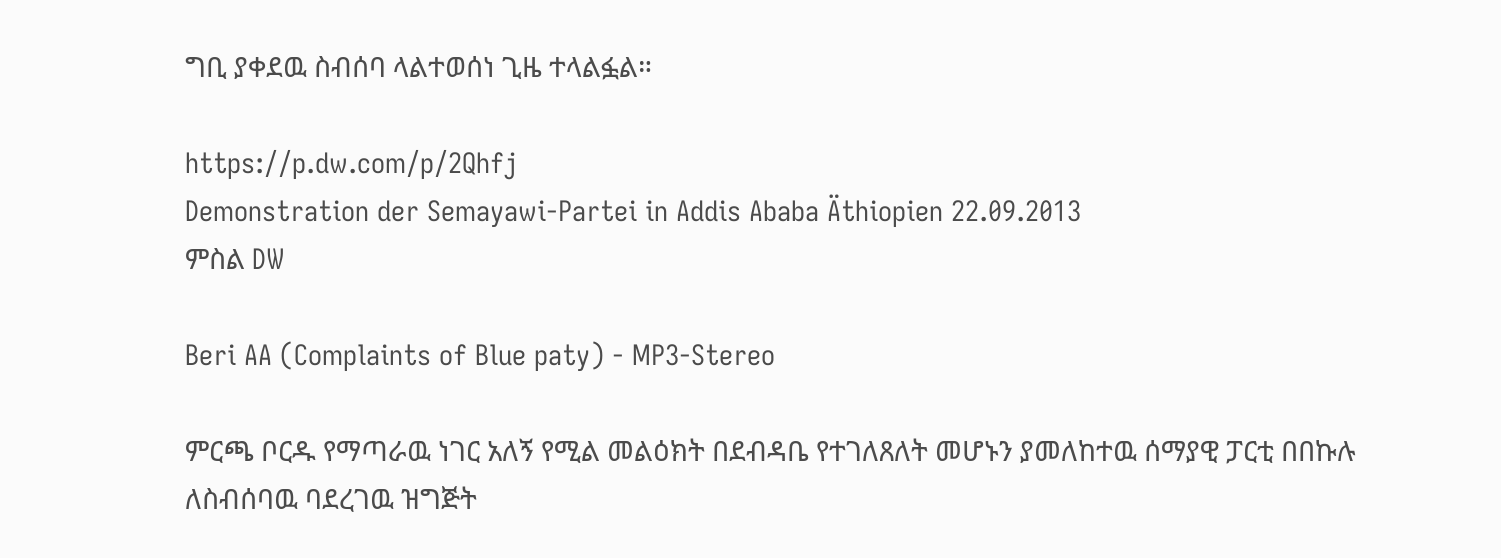ግቢ ያቀደዉ ስብሰባ ላልተወሰነ ጊዜ ተላልፏል።

https://p.dw.com/p/2Qhfj
Demonstration der Semayawi-Partei in Addis Ababa Äthiopien 22.09.2013
ምስል DW

Beri AA (Complaints of Blue paty) - MP3-Stereo

ምርጫ ቦርዱ የማጣራዉ ነገር አለኝ የሚል መልዕክት በደብዳቤ የተገለጸለት መሆኑን ያመለከተዉ ሰማያዊ ፓርቲ በበኩሉ ለስብሰባዉ ባደረገዉ ዝግጅት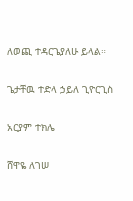ለወጪ ተዳርጌያለሁ ይላል።

ጌታቸዉ ተድላ ኃይለ ጊዮርጊስ

አርያም ተክሌ

ሸዋዬ ለገሠ